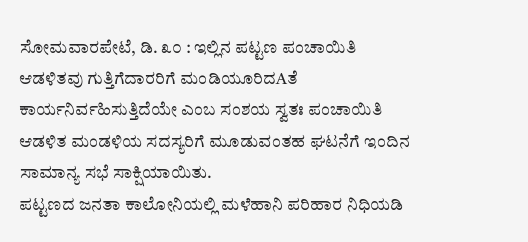ಸೋಮವಾರಪೇಟೆ, ಡಿ. ೩೦ : ಇಲ್ಲಿನ ಪಟ್ಟಣ ಪಂಚಾಯಿತಿ ಆಡಳಿತವು ಗುತ್ತಿಗೆದಾರರಿಗೆ ಮಂಡಿಯೂರಿದAತೆ ಕಾರ್ಯನಿರ್ವಹಿಸುತ್ತಿದೆಯೇ ಎಂಬ ಸಂಶಯ ಸ್ವತಃ ಪಂಚಾಯಿತಿ ಆಡಳಿತ ಮಂಡಳಿಯ ಸದಸ್ಯರಿಗೆ ಮೂಡುವಂತಹ ಘಟನೆಗೆ ಇಂದಿನ ಸಾಮಾನ್ಯ ಸಭೆ ಸಾಕ್ಷಿಯಾಯಿತು.
ಪಟ್ಟಣದ ಜನತಾ ಕಾಲೋನಿಯಲ್ಲಿ ಮಳೆಹಾನಿ ಪರಿಹಾರ ನಿಧಿಯಡಿ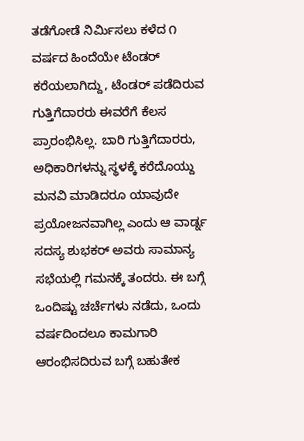ತಡೆಗೋಡೆ ನಿರ್ಮಿಸಲು ಕಳೆದ ೧ ವರ್ಷದ ಹಿಂದೆಯೇ ಟೆಂಡರ್ ಕರೆಯಲಾಗಿದ್ದು, ಟೆಂಡರ್ ಪಡೆದಿರುವ ಗುತ್ತಿಗೆದಾರರು ಈವರೆಗೆ ಕೆಲಸ ಪ್ರಾರಂಭಿಸಿಲ್ಲ. ಬಾರಿ ಗುತ್ತಿಗೆದಾರರು, ಅಧಿಕಾರಿಗಳನ್ನು ಸ್ಥಳಕ್ಕೆ ಕರೆದೊಯ್ದು ಮನವಿ ಮಾಡಿದರೂ ಯಾವುದೇ ಪ್ರಯೋಜನವಾಗಿಲ್ಲ ಎಂದು ಆ ವಾರ್ಡ್ನ ಸದಸ್ಯ ಶುಭಕರ್ ಅವರು ಸಾಮಾನ್ಯ ಸಭೆಯಲ್ಲಿ ಗಮನಕ್ಕೆ ತಂದರು. ಈ ಬಗ್ಗೆ ಒಂದಿಷ್ಟು ಚರ್ಚೆಗಳು ನಡೆದು, ಒಂದು ವರ್ಷದಿಂದಲೂ ಕಾಮಗಾರಿ ಆರಂಭಿಸದಿರುವ ಬಗ್ಗೆ ಬಹುತೇಕ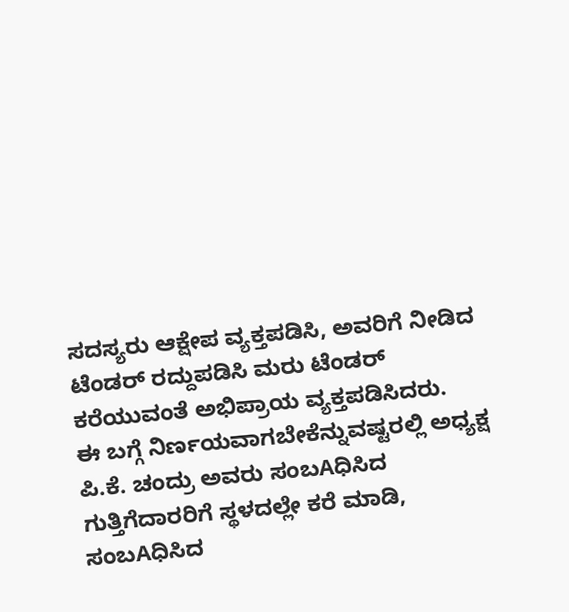ಸದಸ್ಯರು ಆಕ್ಷೇಪ ವ್ಯಕ್ತಪಡಿಸಿ, ಅವರಿಗೆ ನೀಡಿದ ಟೆಂಡರ್ ರದ್ದುಪಡಿಸಿ ಮರು ಟೆಂಡರ್ ಕರೆಯುವಂತೆ ಅಭಿಪ್ರಾಯ ವ್ಯಕ್ತಪಡಿಸಿದರು.
ಈ ಬಗ್ಗೆ ನಿರ್ಣಯವಾಗಬೇಕೆನ್ನುವಷ್ಟರಲ್ಲಿ ಅಧ್ಯಕ್ಷ ಪಿ.ಕೆ. ಚಂದ್ರು ಅವರು ಸಂಬAಧಿಸಿದ ಗುತ್ತಿಗೆದಾರರಿಗೆ ಸ್ಥಳದಲ್ಲೇ ಕರೆ ಮಾಡಿ, ಸಂಬAಧಿಸಿದ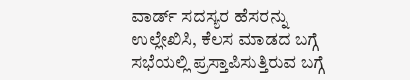ವಾರ್ಡ್ ಸದಸ್ಯರ ಹೆಸರನ್ನು ಉಲ್ಲೇಖಿಸಿ, ಕೆಲಸ ಮಾಡದ ಬಗ್ಗೆ ಸಭೆಯಲ್ಲಿ ಪ್ರಸ್ತಾಪಿಸುತ್ತಿರುವ ಬಗ್ಗೆ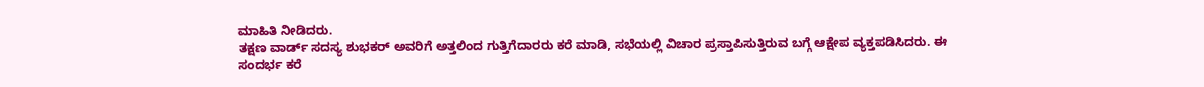ಮಾಹಿತಿ ನೀಡಿದರು.
ತಕ್ಷಣ ವಾರ್ಡ್ ಸದಸ್ಯ ಶುಭಕರ್ ಅವರಿಗೆ ಅತ್ತಲಿಂದ ಗುತ್ತಿಗೆದಾರರು ಕರೆ ಮಾಡಿ, ಸಭೆಯಲ್ಲಿ ವಿಚಾರ ಪ್ರಸ್ತಾಪಿಸುತ್ತಿರುವ ಬಗ್ಗೆ ಆಕ್ಷೇಪ ವ್ಯಕ್ತಪಡಿಸಿದರು. ಈ ಸಂದರ್ಭ ಕರೆ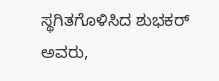ಸ್ಥಗಿತಗೊಳಿಸಿದ ಶುಭಕರ್ ಅವರು,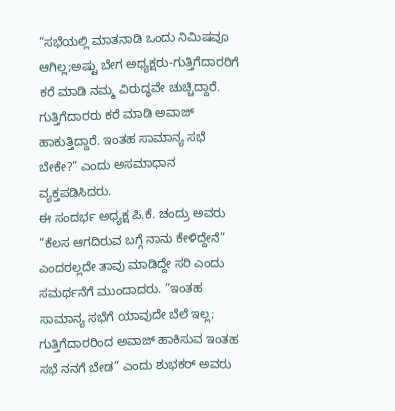“ಸಭೆಯಲ್ಲಿ ಮಾತನಾಡಿ ಒಂದು ನಿಮಿಷವೂ ಆಗಿಲ್ಲ;ಅಷ್ಟು ಬೇಗ ಅಧ್ಯಕ್ಷರು-ಗುತ್ತಿಗೆದಾರರಿಗೆ ಕರೆ ಮಾಡಿ ನಮ್ಮ ವಿರುದ್ಧವೇ ಚುಚ್ಚಿದ್ದಾರೆ. ಗುತ್ತಿಗೆದಾರರು ಕರೆ ಮಾಡಿ ಅವಾಜ್ ಹಾಕುತ್ತಿದ್ದಾರೆ. ಇಂತಹ ಸಾಮಾನ್ಯ ಸಭೆ ಬೇಕೇ?” ಎಂದು ಅಸಮಾಧಾನ ವ್ಯಕ್ತಪಡಿಸಿದರು.
ಈ ಸಂದರ್ಭ ಅಧ್ಯಕ್ಷ ಪಿ.ಕೆ. ಚಂದ್ರು ಅವರು “ಕೆಲಸ ಆಗದಿರುವ ಬಗ್ಗೆ ನಾನು ಕೇಳಿದ್ದೇನೆ” ಎಂದರಲ್ಲದೇ ತಾವು ಮಾಡಿದ್ದೇ ಸರಿ ಎಂದು ಸಮರ್ಥನೆಗೆ ಮುಂದಾದರು. “ಇಂತಹ ಸಾಮಾನ್ಯ ಸಭೆಗೆ ಯಾವುದೇ ಬೆಲೆ ಇಲ್ಲ; ಗುತ್ತಿಗೆದಾರರಿಂದ ಅವಾಜ್ ಹಾಕಿಸುವ ಇಂತಹ ಸಭೆ ನನಗೆ ಬೇಡ” ಎಂದು ಶುಭಕರ್ ಅವರು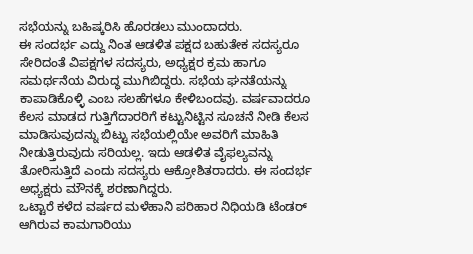ಸಭೆಯನ್ನು ಬಹಿಷ್ಕರಿಸಿ ಹೊರಡಲು ಮುಂದಾದರು.
ಈ ಸಂದರ್ಭ ಎದ್ದು ನಿಂತ ಆಡಳಿತ ಪಕ್ಷದ ಬಹುತೇಕ ಸದಸ್ಯರೂ ಸೇರಿದಂತೆ ವಿಪಕ್ಷಗಳ ಸದಸ್ಯರು, ಅಧ್ಯಕ್ಷರ ಕ್ರಮ ಹಾಗೂ ಸಮರ್ಥನೆಯ ವಿರುದ್ಧ ಮುಗಿಬಿದ್ದರು. ಸಭೆಯ ಘನತೆಯನ್ನು ಕಾಪಾಡಿಕೊಳ್ಳಿ ಎಂಬ ಸಲಹೆಗಳೂ ಕೇಳಿಬಂದವು. ವರ್ಷವಾದರೂ ಕೆಲಸ ಮಾಡದ ಗುತ್ತಿಗೆದಾರರಿಗೆ ಕಟ್ಟುನಿಟ್ಟಿನ ಸೂಚನೆ ನೀಡಿ ಕೆಲಸ ಮಾಡಿಸುವುದನ್ನು ಬಿಟ್ಟು ಸಭೆಯಲ್ಲಿಯೇ ಅವರಿಗೆ ಮಾಹಿತಿ ನೀಡುತ್ತಿರುವುದು ಸರಿಯಲ್ಲ. ಇದು ಆಡಳಿತ ವೈಫಲ್ಯವನ್ನು ತೋರಿಸುತ್ತಿದೆ ಎಂದು ಸದಸ್ಯರು ಆಕ್ರೋಶಿತರಾದರು. ಈ ಸಂದರ್ಭ ಅಧ್ಯಕ್ಷರು ಮೌನಕ್ಕೆ ಶರಣಾಗಿದ್ದರು.
ಒಟ್ಟಾರೆ ಕಳೆದ ವರ್ಷದ ಮಳೆಹಾನಿ ಪರಿಹಾರ ನಿಧಿಯಡಿ ಟೆಂಡರ್ ಆಗಿರುವ ಕಾಮಗಾರಿಯು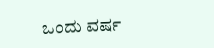ಒಂದು ವರ್ಷ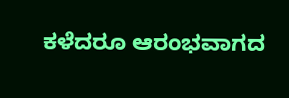ಕಳೆದರೂ ಆರಂಭವಾಗದ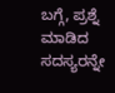ಬಗ್ಗೆ, ಪ್ರಶ್ನೆ ಮಾಡಿದ ಸದಸ್ಯರನ್ನೇ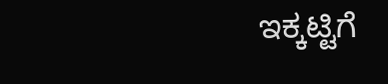ಇಕ್ಕಟ್ಟಿಗೆ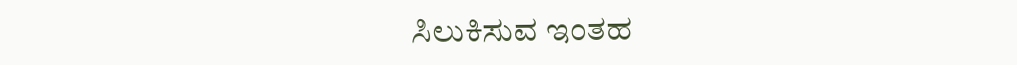ಸಿಲುಕಿಸುವ ಇಂತಹ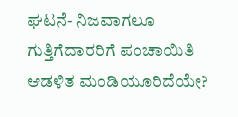ಘಟನೆ- ನಿಜವಾಗಲೂ ಗುತ್ತಿಗೆದಾರರಿಗೆ ಪಂಚಾಯಿತಿ ಆಡಳಿತ ಮಂಡಿಯೂರಿದೆಯೇ?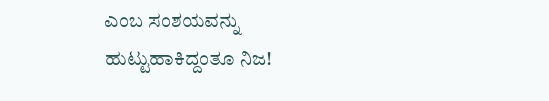ಎಂಬ ಸಂಶಯವನ್ನು ಹುಟ್ಟುಹಾಕಿದ್ದಂತೂ ನಿಜ!